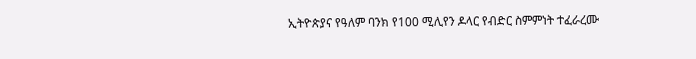ኢትዮጵያና የዓለም ባንክ የ100 ሚሊየን ዶላር የብድር ስምምነት ተፈራረሙ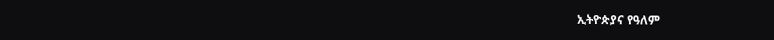ኢትዮጵያና የዓለም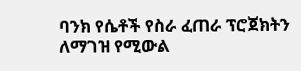ባንክ የሴቶች የስራ ፈጠራ ፕሮጀክትን ለማገዝ የሚውል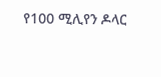የ100 ሚሊየን ዶላር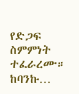የድጋፍ ስምምነት ተፈራረሙ። ከባንኩ…